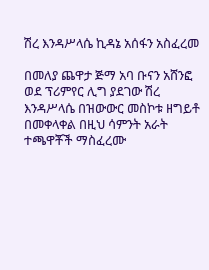ሽረ እንዳሥላሴ ኪዳኔ አሰፋን አስፈረመ

በመለያ ጨዋታ ጅማ አባ ቡናን አሸንፎ ወደ ፕሪምየር ሊግ ያደገው ሽረ እንዳሥላሴ በዝውውር መስኮቱ ዘግይቶ በመቀላቀል በዚህ ሳምንት አራት ተጫዋቾች ማስፈረሙ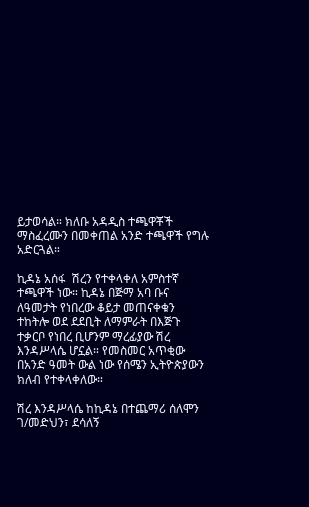ይታወሳል። ክለቡ አዳዲስ ተጫዋቾች ማስፈረሙን በመቀጠል አንድ ተጫዋች የግሉ አድርጓል።

ኪዳኔ አሰፋ  ሽረን የተቀላቀለ አምስተኛ ተጫዋች ነው። ኪዳኔ በጅማ አባ ቡና ለዓመታት የነበረው ቆይታ መጠናቀቁን ተከትሎ ወደ ደደቢት ለማምራት በእጅጉ ተቃርቦ የነበረ ቢሆንም ማረፊያው ሽረ እንዳሥላሴ ሆኗል። የመስመር አጥቂው በአንድ ዓመት ውል ነው የሰሜን ኢትዮጵያውን ክለብ የተቀላቀለው።

ሽረ እንዳሥላሴ ከኪዳኔ በተጨማሪ ሰለሞን ገ/መድህን፣ ደሳለኝ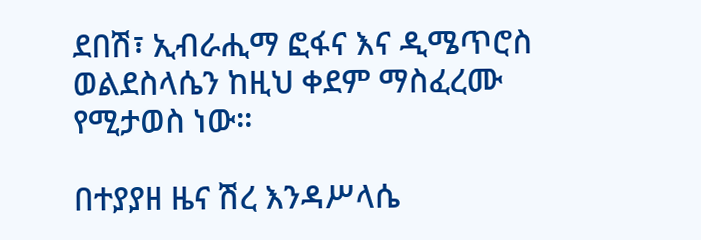ደበሽ፣ ኢብራሒማ ፎፋና እና ዲሜጥሮስ ወልደስላሴን ከዚህ ቀደም ማስፈረሙ የሚታወስ ነው።

በተያያዘ ዜና ሽረ እንዳሥላሴ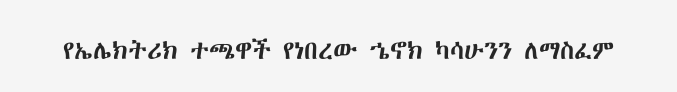የኤሌክትሪክ ተጫዋች የነበረው ኄኖክ ካሳሁንን ለማስፈም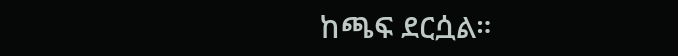ከጫፍ ደርሷል።